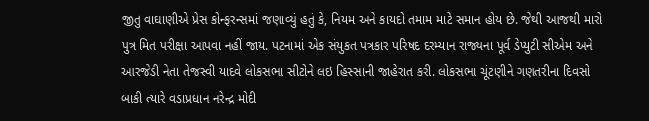જીતુ વાઘાણીએ પ્રેસ કોન્ફરન્સમાં જણાવ્યું હતું કે, નિયમ અને કાયદો તમામ માટે સમાન હોય છે. જેથી આજથી મારો પુત્ર મિત પરીક્ષા આપવા નહીં જાય. પટનામાં એક સંયુકત પત્રકાર પરિષદ દરમ્યાન રાજ્યના પૂર્વ ડેપ્યુટી સીએમ અને આરજેડી નેતા તેજસ્વી યાદવે લોકસભા સીટોને લઇ હિસ્સાની જાહેરાત કરી. લોકસભા ચૂંટણીને ગણતરીના દિવસો બાકી ત્યારે વડાપ્રધાન નરેન્દ્ર મોદી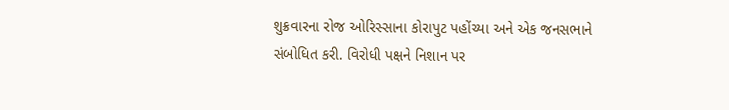શુક્રવારના રોજ ઓરિસ્સાના કોરાપુટ પહોંચ્યા અને એક જનસભાને સંબોધિત કરી. વિરોધી પક્ષને નિશાન પર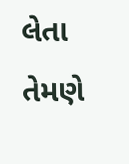લેતા તેમણે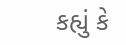કહ્યું કે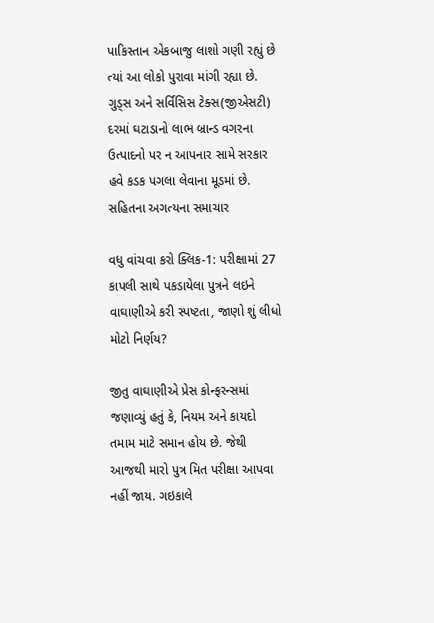પાકિસ્તાન એકબાજુ લાશો ગણી રહ્યું છે ત્યાં આ લોકો પુરાવા માંગી રહ્યા છે. ગુડ્સ અને સર્વિસિસ ટેક્સ(જીએસટી) દરમાં ઘટાડાનો લાભ બ્રાન્ડ વગરના ઉત્પાદનો પર ન આપનાર સામે સરકાર હવે કડક પગલા લેવાના મૂડમાં છે. સહિતના અગત્યના સમાચાર

વધુ વાંચવા કરો ક્લિક-1: પરીક્ષામાં 27 કાપલી સાથે પકડાયેલા પુત્રને લઇને વાઘાણીએ કરી સ્પષ્ટતા, જાણો શું લીધો મોટો નિર્ણય?

જીતુ વાઘાણીએ પ્રેસ કોન્ફરન્સમાં જણાવ્યું હતું કે, નિયમ અને કાયદો તમામ માટે સમાન હોય છે. જેથી આજથી મારો પુત્ર મિત પરીક્ષા આપવા નહીં જાય. ગઇકાલે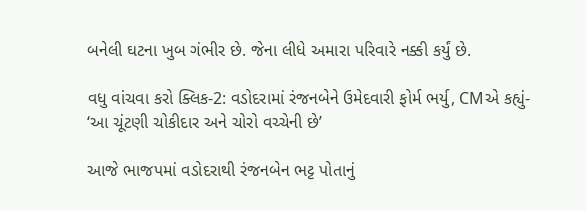બનેલી ઘટના ખુબ ગંભીર છે. જેના લીધે અમારા પરિવારે નક્કી કર્યું છે.

વધુ વાંચવા કરો ક્લિક-2: વડોદરામાં રંજનબેને ઉમેદવારી ફોર્મ ભર્યુ, CMએ કહ્યું- ‘આ ચૂંટણી ચોકીદાર અને ચોરો વચ્ચેની છે’

આજે ભાજપમાં વડોદરાથી રંજનબેન ભટ્ટ પોતાનું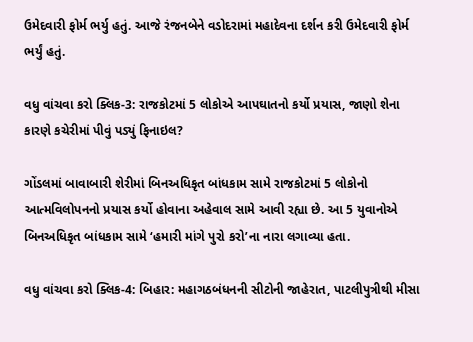ઉમેદવારી ફોર્મ ભર્યુ હતું. આજે રંજનબેને વડોદરામાં મહાદેવના દર્શન કરી ઉમેદવારી ફોર્મ ભર્યું હતું.

વધુ વાંચવા કરો ક્લિક-3: રાજકોટમાં 5 લોકોએ આપઘાતનો કર્યો પ્રયાસ, જાણો શેના કારણે કચેરીમાં પીવું પડ્યું ફિનાઇલ?

ગોંડલમાં બાવાબારી શેરીમાં બિનઅધિકૃત બાંધકામ સામે રાજકોટમાં 5 લોકોનો આત્મવિલોપનનો પ્રયાસ કર્યો હોવાના અહેવાલ સામે આવી રહ્યા છે. આ 5 યુવાનોએ બિનઅધિકૃત બાંધકામ સામે ‘હમારી માંગે પુરો કરો’ના નારા લગાવ્યા હતા.

વધુ વાંચવા કરો ક્લિક-4: બિહાર: મહાગઠબંધનની સીટોની જાહેરાત, પાટલીપુત્રીથી મીસા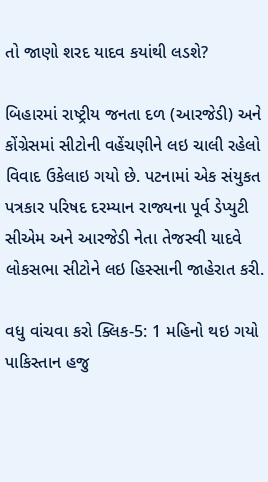તો જાણો શરદ યાદવ કયાંથી લડશે?

બિહારમાં રાષ્ટ્રીય જનતા દળ (આરજેડી) અને કોંગ્રેસમાં સીટોની વહેંચણીને લઇ ચાલી રહેલો વિવાદ ઉકેલાઇ ગયો છે. પટનામાં એક સંયુકત પત્રકાર પરિષદ દરમ્યાન રાજ્યના પૂર્વ ડેપ્યુટી સીએમ અને આરજેડી નેતા તેજસ્વી યાદવે લોકસભા સીટોને લઇ હિસ્સાની જાહેરાત કરી.

વધુ વાંચવા કરો ક્લિક-5: 1 મહિનો થઇ ગયો પાકિસ્તાન હજુ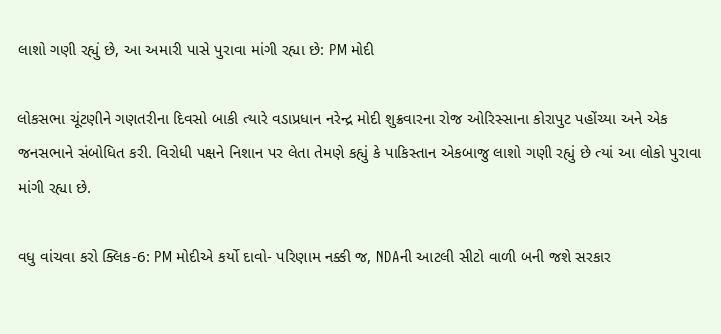લાશો ગણી રહ્યું છે, આ અમારી પાસે પુરાવા માંગી રહ્યા છે: PM મોદી

લોકસભા ચૂંટણીને ગણતરીના દિવસો બાકી ત્યારે વડાપ્રધાન નરેન્દ્ર મોદી શુક્રવારના રોજ ઓરિસ્સાના કોરાપુટ પહોંચ્યા અને એક જનસભાને સંબોધિત કરી. વિરોધી પક્ષને નિશાન પર લેતા તેમણે કહ્યું કે પાકિસ્તાન એકબાજુ લાશો ગણી રહ્યું છે ત્યાં આ લોકો પુરાવા માંગી રહ્યા છે.

વધુ વાંચવા કરો ક્લિક-6: PM મોદીએ કર્યો દાવો- પરિણામ નક્કી જ, NDAની આટલી સીટો વાળી બની જશે સરકાર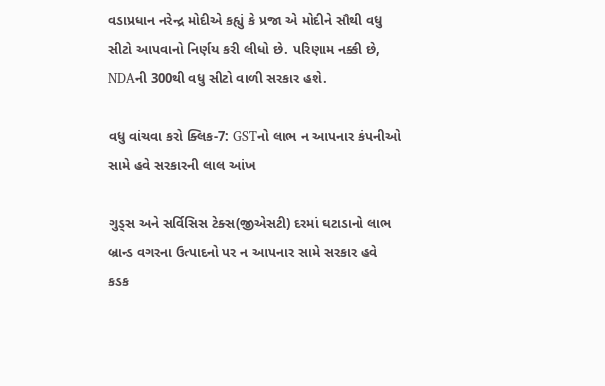વડાપ્રધાન નરેન્દ્ર મોદીએ કહ્યું કે પ્રજા એ મોદીને સૌથી વધુ સીટો આપવાનો નિર્ણય કરી લીધો છે. પરિણામ નક્કી છે, NDAની 300થી વધુ સીટો વાળી સરકાર હશે.

વધુ વાંચવા કરો ક્લિક-7: GSTનો લાભ ન આપનાર કંપનીઓ સામે હવે સરકારની લાલ આંખ

ગુડ્સ અને સર્વિસિસ ટેક્સ(જીએસટી) દરમાં ઘટાડાનો લાભ બ્રાન્ડ વગરના ઉત્પાદનો પર ન આપનાર સામે સરકાર હવે કડક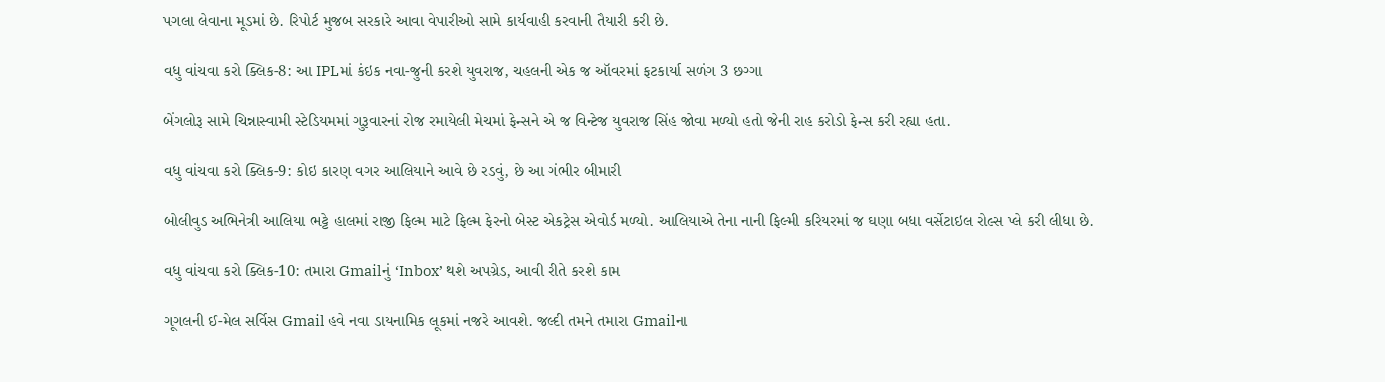પગલા લેવાના મૂડમાં છે. રિપોર્ટ મુજબ સરકારે આવા વેપારીઓ સામે કાર્યવાહી કરવાની તૈયારી કરી છે.

વધુ વાંચવા કરો ક્લિક-8: આ IPLમાં કંઇક નવા-જુની કરશે યુવરાજ, ચહલની એક જ ઑવરમાં ફટકાર્યા સળંગ 3 છગ્ગા

બેંગલોરૂ સામે ચિન્નાસ્વામી સ્ટેડિયમમાં ગુરૂવારનાં રોજ રમાયેલી મેચમાં ફેન્સને એ જ વિન્ટેજ યુવરાજ સિંહ જોવા મળ્યો હતો જેની રાહ કરોડો ફેન્સ કરી રહ્યા હતા.

વધુ વાંચવા કરો ક્લિક-9: કોઇ કારણ વગર આલિયાને આવે છે રડવું, છે આ ગંભીર બીમારી

બોલીવુડ અભિનેત્રી આલિયા ભટ્ટે હાલમાં રાજી ફિલ્મ માટે ફિલ્મ ફેરનો બેસ્ટ એકટ્રેસ એવોર્ડ મળ્યો. આલિયાએ તેના નાની ફિલ્મી કરિયરમાં જ ઘણા બધા વર્સેટાઇલ રોલ્સ પ્લે કરી લીધા છે.

વધુ વાંચવા કરો ક્લિક-10: તમારા Gmailનું ‘Inbox’ થશે અપગ્રેડ, આવી રીતે કરશે કામ

ગૂગલની ઈ-મેલ સર્વિસ Gmail હવે નવા ડાયનામિક લૂકમાં નજરે આવશે. જલ્દી તમને તમારા Gmailના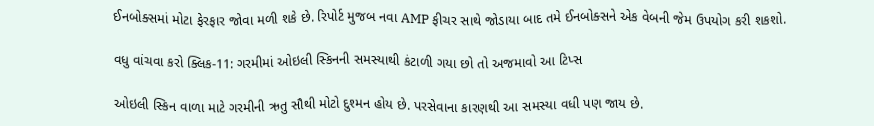ઈનબોક્સમાં મોટા ફેરફાર જોવા મળી શકે છે. રિપોર્ટ મુજબ નવા AMP ફીચર સાથે જોડાયા બાદ તમે ઈનબોક્સને એક વેબની જેમ ઉપયોગ કરી શકશો.

વધુ વાંચવા કરો ક્લિક-11: ગરમીમાં ઓઇલી સ્કિનની સમસ્યાથી કંટાળી ગયા છો તો અજમાવો આ ટિપ્સ

ઓઇલી સ્કિન વાળા માટે ગરમીની ઋતુ સૌથી મોટો દુશ્મન હોય છે. પરસેવાના કારણથી આ સમસ્યા વધી પણ જાય છે.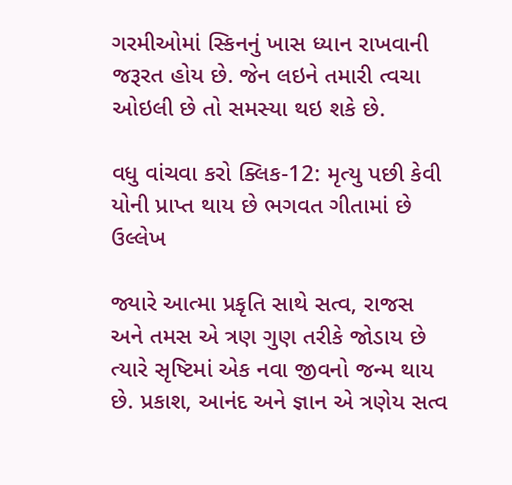ગરમીઓમાં સ્કિનનું ખાસ ધ્યાન રાખવાની જરૂરત હોય છે. જેન લઇને તમારી ત્વચા ઓઇલી છે તો સમસ્યા થઇ શકે છે.

વધુ વાંચવા કરો ક્લિક-12: મૃત્યુ પછી કેવી યોની પ્રાપ્ત થાય છે ભગવત ગીતામાં છે ઉલ્લેખ

જ્યારે આત્મા પ્રકૃતિ સાથે સત્વ, રાજસ અને તમસ એ ત્રણ ગુણ તરીકે જોડાય છે ત્યારે સૃષ્ટિમાં એક નવા જીવનો જન્મ થાય છે. પ્રકાશ, આનંદ અને જ્ઞાન એ ત્રણેય સત્વ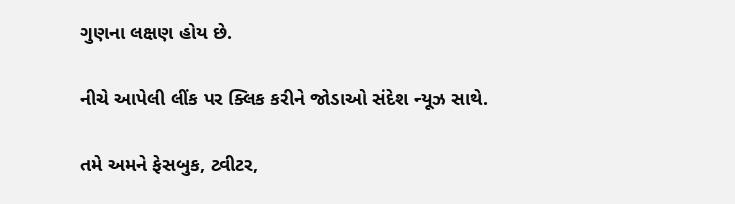ગુણના લક્ષણ હોય છે.

નીચે આપેલી લીંક પર ક્લિક કરીને જોડાઓ સંદેશ ન્યૂઝ સાથે.

તમે અમને ફેસબુક, ટ્વીટર,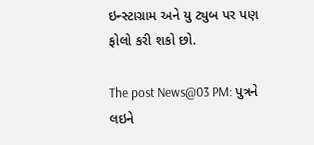ઇન્સ્ટાગ્રામ અને યુ ટ્યુબ પર પણ ફોલો કરી શકો છો.

The post News@03 PM: પુત્રને લઇને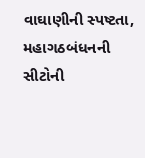વાઘાણીની સ્પષ્ટતા, મહાગઠબંધનની સીટોની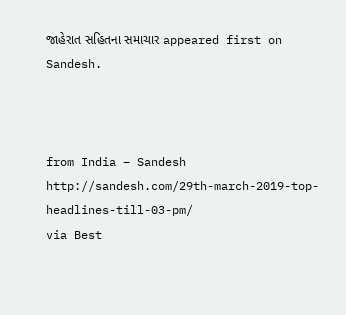જાહેરાત સહિતના સમાચાર appeared first on Sandesh.



from India – Sandesh http://sandesh.com/29th-march-2019-top-headlines-till-03-pm/
via Best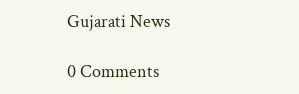Gujarati News

0 Comments